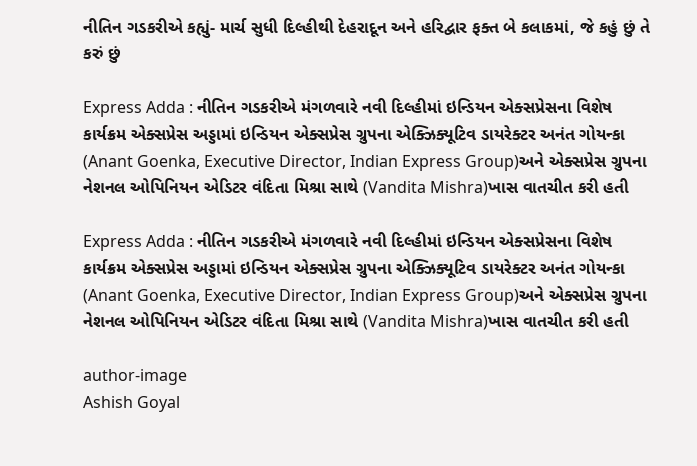નીતિન ગડકરીએ કહ્યું- માર્ચ સુધી દિલ્હીથી દેહરાદૂન અને હરિદ્વાર ફક્ત બે કલાકમાં, જે કહું છું તે કરું છું

Express Adda : નીતિન ગડકરીએ મંગળવારે નવી દિલ્હીમાં ઇન્ડિયન એક્સપ્રેસના વિશેષ કાર્યક્રમ એક્સપ્રેસ અડ્ડામાં ઇન્ડિયન એક્સપ્રેસ ગ્રુપના એક્ઝિક્યૂટિવ ડાયરેક્ટર અનંત ગોયન્કા (Anant Goenka, Executive Director, Indian Express Group)અને એક્સપ્રેસ ગ્રુપના નેશનલ ઓપિનિયન એડિટર વંદિતા મિશ્રા સાથે (Vandita Mishra)ખાસ વાતચીત કરી હતી

Express Adda : નીતિન ગડકરીએ મંગળવારે નવી દિલ્હીમાં ઇન્ડિયન એક્સપ્રેસના વિશેષ કાર્યક્રમ એક્સપ્રેસ અડ્ડામાં ઇન્ડિયન એક્સપ્રેસ ગ્રુપના એક્ઝિક્યૂટિવ ડાયરેક્ટર અનંત ગોયન્કા (Anant Goenka, Executive Director, Indian Express Group)અને એક્સપ્રેસ ગ્રુપના નેશનલ ઓપિનિયન એડિટર વંદિતા મિશ્રા સાથે (Vandita Mishra)ખાસ વાતચીત કરી હતી

author-image
Ashish Goyal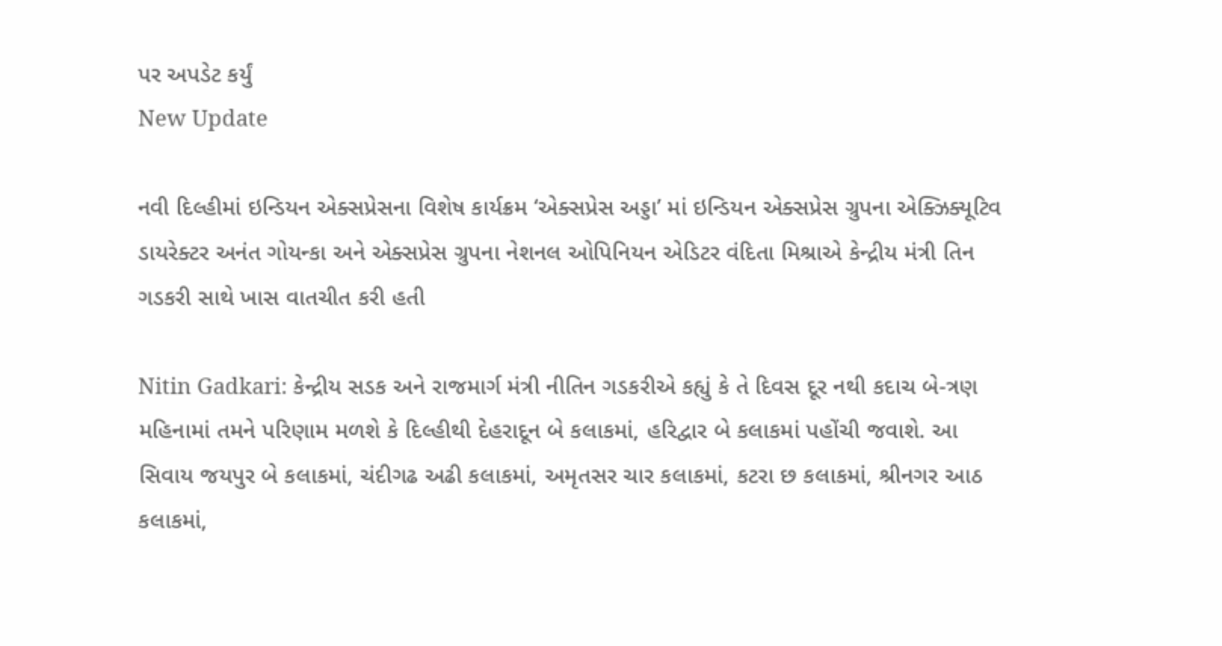પર અપડેટ કર્યું
New Update

નવી દિલ્હીમાં ઇન્ડિયન એક્સપ્રેસના વિશેષ કાર્યક્રમ ‘એક્સપ્રેસ અડ્ડા’ માં ઇન્ડિયન એક્સપ્રેસ ગ્રુપના એક્ઝિક્યૂટિવ ડાયરેક્ટર અનંત ગોયન્કા અને એક્સપ્રેસ ગ્રુપના નેશનલ ઓપિનિયન એડિટર વંદિતા મિશ્રાએ કેન્દ્રીય મંત્રી તિન ગડકરી સાથે ખાસ વાતચીત કરી હતી

Nitin Gadkari: કેન્દ્રીય સડક અને રાજમાર્ગ મંત્રી નીતિન ગડકરીએ કહ્યું કે તે દિવસ દૂર નથી કદાચ બે-ત્રણ મહિનામાં તમને પરિણામ મળશે કે દિલ્હીથી દેહરાદૂન બે કલાકમાં, હરિદ્વાર બે કલાકમાં પહોંચી જવાશે. આ સિવાય જયપુર બે કલાકમાં, ચંદીગઢ અઢી કલાકમાં, અમૃતસર ચાર કલાકમાં, કટરા છ કલાકમાં, શ્રીનગર આઠ કલાકમાં,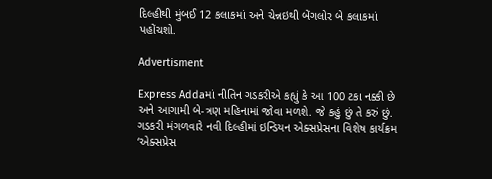દિલ્હીથી મુંબઈ 12 કલાકમાં અને ચેન્નઇથી બેંગલોર બે કલાકમાં પહોંચશો.

Advertisment

Express Addaમાં નીતિન ગડકરીએ કહ્યું કે આ 100 ટકા નક્કી છે અને આગામી બે-ત્રણ મહિનામાં જોવા મળશે. જે કહું છું તે કરું છું. ગડકરી મંગળવારે નવી દિલ્હીમાં ઇન્ડિયન એક્સપ્રેસના વિશેષ કાર્યક્રમ ‘એક્સપ્રેસ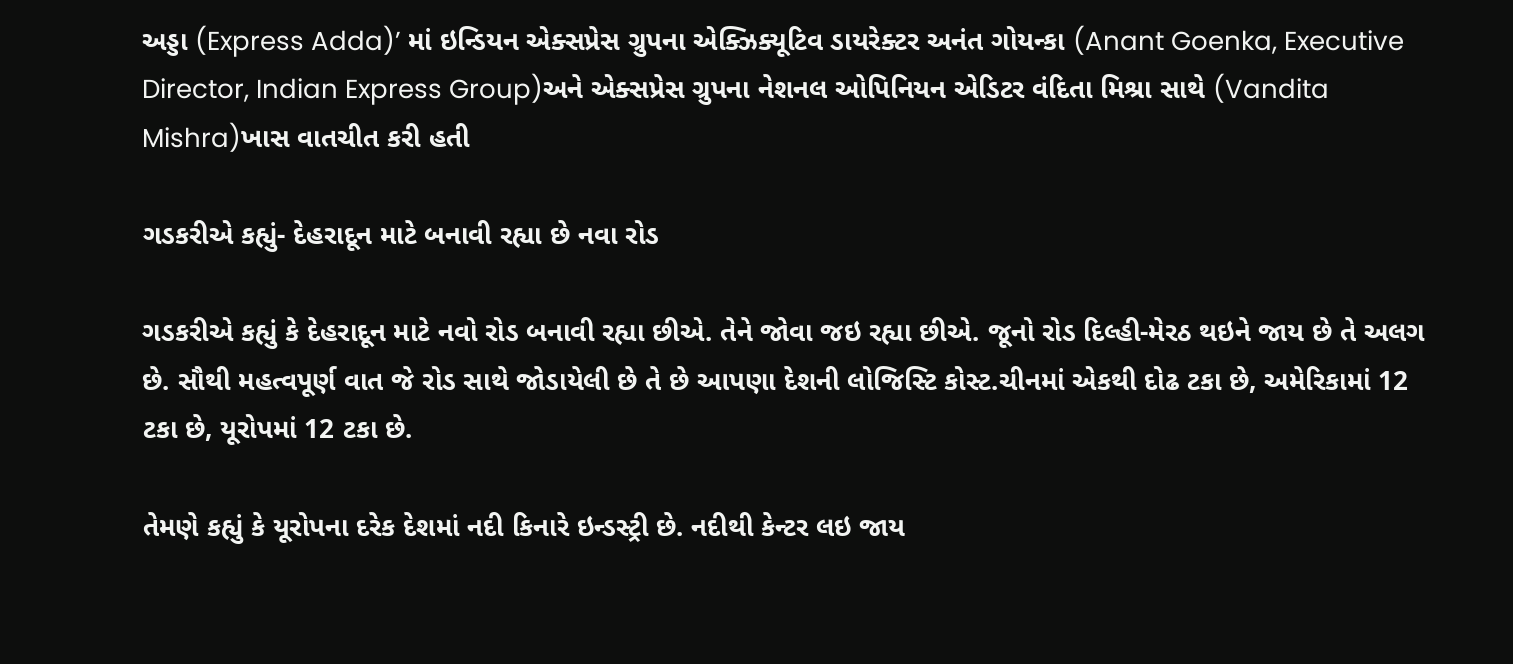અડ્ડા (Express Adda)’ માં ઇન્ડિયન એક્સપ્રેસ ગ્રુપના એક્ઝિક્યૂટિવ ડાયરેક્ટર અનંત ગોયન્કા (Anant Goenka, Executive Director, Indian Express Group)અને એક્સપ્રેસ ગ્રુપના નેશનલ ઓપિનિયન એડિટર વંદિતા મિશ્રા સાથે (Vandita Mishra)ખાસ વાતચીત કરી હતી

ગડકરીએ કહ્યું- દેહરાદૂન માટે બનાવી રહ્યા છે નવા રોડ

ગડકરીએ કહ્યું કે દેહરાદૂન માટે નવો રોડ બનાવી રહ્યા છીએ. તેને જોવા જઇ રહ્યા છીએ. જૂનો રોડ દિલ્હી-મેરઠ થઇને જાય છે તે અલગ છે. સૌથી મહત્વપૂર્ણ વાત જે રોડ સાથે જોડાયેલી છે તે છે આપણા દેશની લોજિસ્ટિ કોસ્ટ.ચીનમાં એકથી દોઢ ટકા છે, અમેરિકામાં 12 ટકા છે, યૂરોપમાં 12 ટકા છે.

તેમણે કહ્યું કે યૂરોપના દરેક દેશમાં નદી કિનારે ઇન્ડસ્ટ્રી છે. નદીથી કેન્ટર લઇ જાય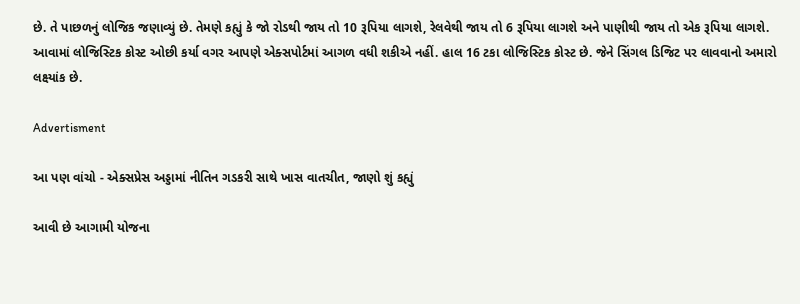છે. તે પાછળનું લોજિક જણાવ્યું છે. તેમણે કહ્યું કે જો રોડથી જાય તો 10 રૂપિયા લાગશે, રેલવેથી જાય તો 6 રૂપિયા લાગશે અને પાણીથી જાય તો એક રૂપિયા લાગશે. આવામાં લોજિસ્ટિક કોસ્ટ ઓછી કર્યા વગર આપણે એક્સપોર્ટમાં આગળ વધી શકીએ નહીં. હાલ 16 ટકા લોજિસ્ટિક કોસ્ટ છે. જેને સિંગલ ડિજિટ પર લાવવાનો અમારો લક્ષ્યાંક છે.

Advertisment

આ પણ વાંચો - એક્સપ્રેસ અડ્ડામાં નીતિન ગડકરી સાથે ખાસ વાતચીત, જાણો શું કહ્યું

આવી છે આગામી યોજના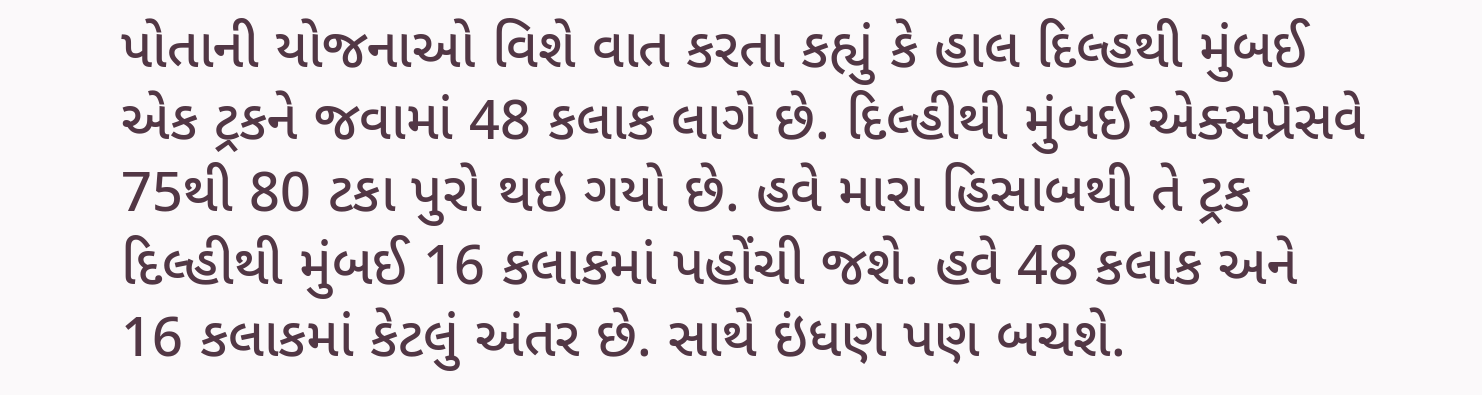પોતાની યોજનાઓ વિશે વાત કરતા કહ્યું કે હાલ દિલ્હથી મુંબઈ એક ટ્રકને જવામાં 48 કલાક લાગે છે. દિલ્હીથી મુંબઈ એક્સપ્રેસવે 75થી 80 ટકા પુરો થઇ ગયો છે. હવે મારા હિસાબથી તે ટ્રક દિલ્હીથી મુંબઈ 16 કલાકમાં પહોંચી જશે. હવે 48 કલાક અને 16 કલાકમાં કેટલું અંતર છે. સાથે ઇંધણ પણ બચશે.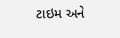ટાઇમ અને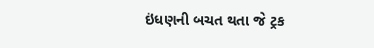ઇંધણની બચત થતા જે ટ્રક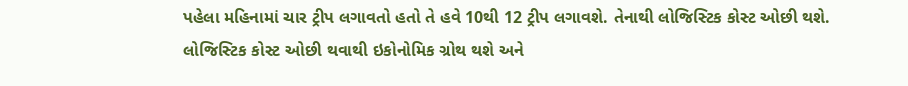પહેલા મહિનામાં ચાર ટ્રીપ લગાવતો હતો તે હવે 10થી 12 ટ્રીપ લગાવશે. તેનાથી લોજિસ્ટિક કોસ્ટ ઓછી થશે. લોજિસ્ટિક કોસ્ટ ઓછી થવાથી ઇકોનોમિક ગ્રોથ થશે અને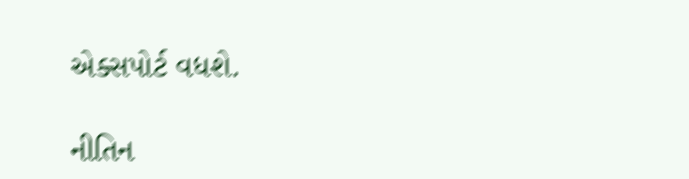એક્સપોર્ટ વધશે.

નીતિન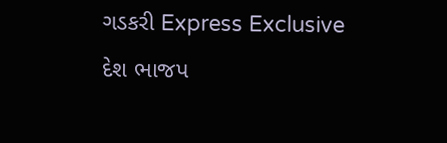ગડકરી Express Exclusive દેશ ભાજપ